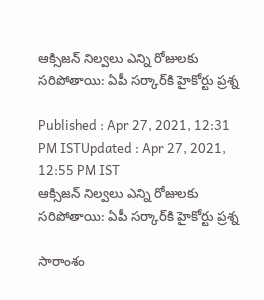ఆక్సిజన్ నిల్వలు ఎన్ని రోజులకు సరిపోతాయి: ఏపీ సర్కార్‌కి హైకోర్టు ప్రశ్న

Published : Apr 27, 2021, 12:31 PM ISTUpdated : Apr 27, 2021, 12:55 PM IST
ఆక్సిజన్ నిల్వలు ఎన్ని రోజులకు సరిపోతాయి: ఏపీ సర్కార్‌కి హైకోర్టు ప్రశ్న

సారాంశం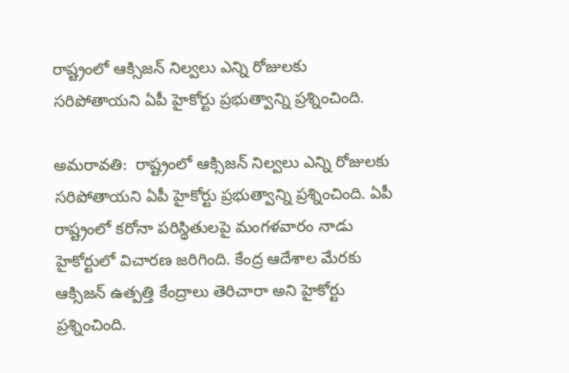రాష్ట్రంలో ఆక్సిజన్ నిల్వలు ఎన్ని రోజులకు సరిపోతాయని ఏపీ హైకోర్టు ప్రభుత్వాన్ని ప్రశ్నించింది.

అమరావతి:  రాష్ట్రంలో ఆక్సిజన్ నిల్వలు ఎన్ని రోజులకు సరిపోతాయని ఏపీ హైకోర్టు ప్రభుత్వాన్ని ప్రశ్నించింది. ఏపీ రాష్ట్రంలో కరోనా పరిస్థితులపై మంగళవారం నాడు  హైకోర్టులో విచారణ జరిగింది. కేంద్ర ఆదేశాల మేరకు ఆక్సిజన్ ఉత్పత్తి కేంద్రాలు తెరిచారా అని హైకోర్టు ప్రశ్నించింది.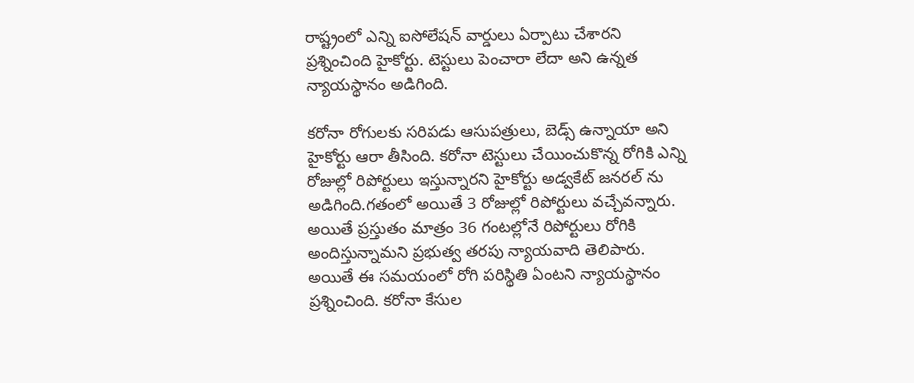రాష్ట్రంలో ఎన్ని ఐసోలేషన్ వార్డులు ఏర్పాటు చేశారని ప్రశ్నించింది హైకోర్టు. టెస్టులు పెంచారా లేదా అని ఉన్నత న్యాయస్థానం అడిగింది.

కరోనా రోగులకు సరిపడు ఆసుపత్రులు, బెడ్స్ ఉన్నాయా అని హైకోర్టు ఆరా తీసింది. కరోనా టెస్టులు చేయించుకొన్న రోగికి ఎన్ని రోజుల్లో రిపోర్టులు ఇస్తున్నారని హైకోర్టు అడ్వకేట్ జనరల్ ను అడిగింది.గతంలో అయితే 3 రోజుల్లో రిపోర్టులు వచ్చేవన్నారు. అయితే ప్రస్తుతం మాత్రం 36 గంటల్లోనే రిపోర్టులు రోగికి అందిస్తున్నామని ప్రభుత్వ తరపు న్యాయవాది తెలిపారు. అయితే ఈ సమయంలో రోగి పరిస్థితి ఏంటని న్యాయస్థానం ప్రశ్నించింది. కరోనా కేసుల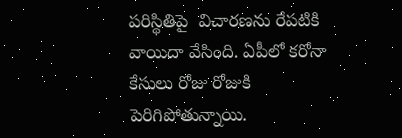పరిస్థితిపై  విచారణను రేపటికి వాయిదా వేసింది. ఏపీలో కరోనా కేసులు రోజు రోజుకి పెరిగిపోతున్నాయి.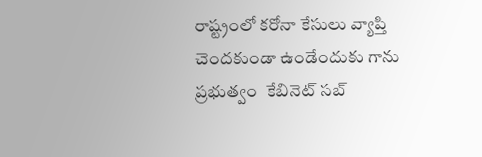రాష్ట్రంలో కరోనా కేసులు వ్యాప్తి చెందకుండా ఉండేందుకు గాను ప్రభుత్వం  కేబినెట్ సబ్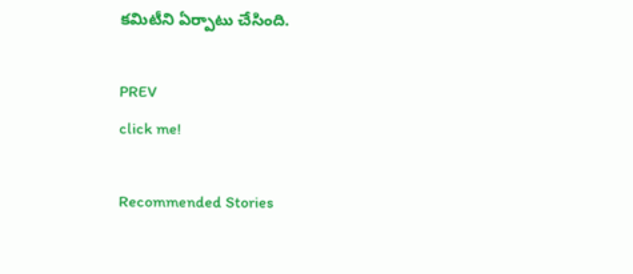కమిటీని ఏర్పాటు చేసింది.

PREV
click me!

Recommended Stories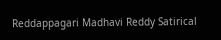Reddappagari Madhavi Reddy Satirical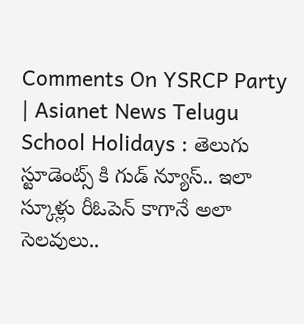Comments On YSRCP Party | Asianet News Telugu
School Holidays : తెలుగు స్టూడెంట్స్ కి గుడ్ న్యూస్.. ఇలా స్కూళ్లు రీఓపెన్ కాగానే అలా సెలవులు..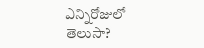ఎన్నిరోజులో తెలుసా?